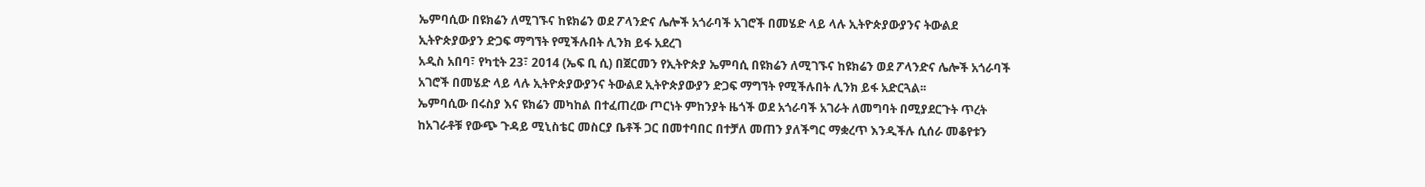ኤምባሲው በዩክሬን ለሚገኙና ከዩክሬን ወደ ፖላንድና ሌሎች አጎራባች አገሮች በመሄድ ላይ ላሉ ኢትዮጵያውያንና ትውልደ ኢትዮጵያውያን ድጋፍ ማግኘት የሚችሉበት ሊንክ ይፋ አደረገ
አዲስ አበባ፣ የካቲት 23፣ 2014 (ኤፍ ቢ ሲ) በጀርመን የኢትዮጵያ ኤምባሲ በዩክሬን ለሚገኙና ከዩክሬን ወደ ፖላንድና ሌሎች አጎራባች አገሮች በመሄድ ላይ ላሉ ኢትዮጵያውያንና ትውልደ ኢትዮጵያውያን ድጋፍ ማግኘት የሚችሉበት ሊንክ ይፋ አድርጓል፡፡
ኤምባሲው በሩስያ እና ዩክሬን መካከል በተፈጠረው ጦርነት ምከንያት ዜጎች ወደ አጎራባች አገራት ለመግባት በሚያደርጉት ጥረት ከአገራቶቹ የውጭ ጉዳይ ሚኒስቴር መስርያ ቤቶች ጋር በመተባበር በተቻለ መጠን ያለችግር ማቋረጥ እንዲችሉ ሲሰራ መቆየቱን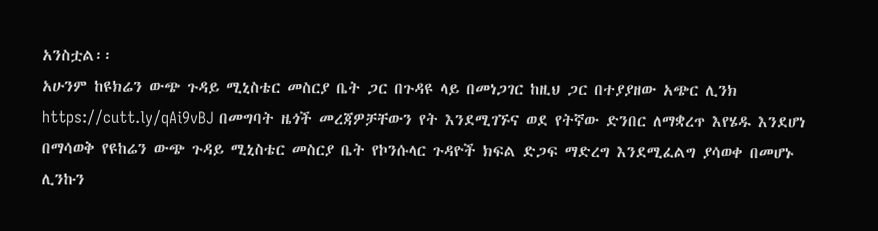አንስቷል፡፡
አሁንም ከዩክሬን ውጭ ጉዳይ ሚኒስቴር መስርያ ቤት ጋር በጉዳዩ ላይ በመነጋገር ከዚህ ጋር በተያያዘው አጭር ሊንክ https://cutt.ly/qAi9vBJ በመግባት ዜጎች መረጃዎቻቸውን የት እንደሚገኙና ወደ የትኛው ድንበር ለማቋረጥ እየሄዱ እንደሆነ በማሳወቅ የዩከሬን ውጭ ጉዳይ ሚኒስቴር መስርያ ቤት የኮንሱላር ጉዳዮች ክፍል ድጋፍ ማድረግ እንደሚፈልግ ያሳወቀ በመሆኑ ሊንኩን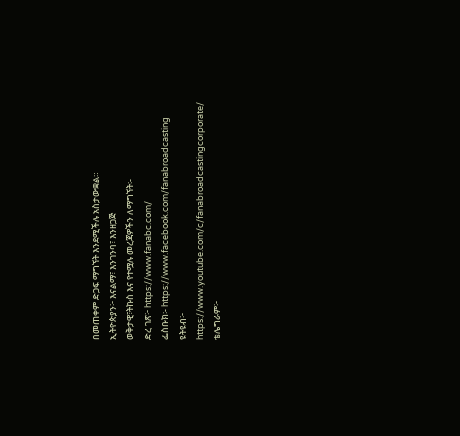በመጠቀም ድጋፍ ማግኘት እንደሚችሉ አስታውቋል።
ኢትዮጵያን፦ እናልማ፣ እንገንባ፣ እንዘጋጅ
ወቅታዊ፣ትኩስ እና የተሟሉ መረጃዎችን ለማግኘት፡-
ድረ ገጽ፦ https://www.fanabc.com/
ፌስቡክ፡- https://www.facebook.com/fanabroadcasting
ዩትዩብ፦ https://www.youtube.com/c/fanabroadcastingcorporate/
ቴሌግራም፦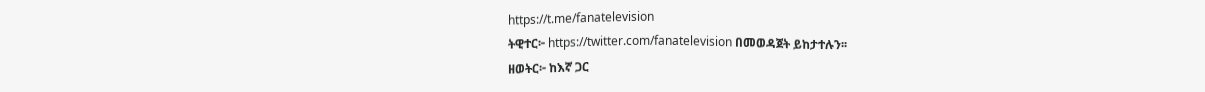https://t.me/fanatelevision
ትዊተር፦ https://twitter.com/fanatelevision በመወዳጀት ይከታተሉን፡፡
ዘወትር፦ ከእኛ ጋር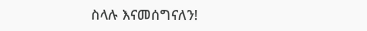ስላሉ እናመሰግናለን!